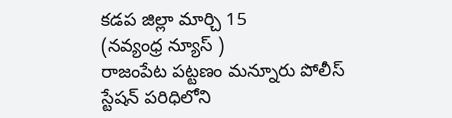కడప జిల్లా మార్చి 15
(నవ్యంధ్ర న్యూస్ )
రాజంపేట పట్టణం మన్నూరు పోలీస్ స్టేషన్ పరిధిలోని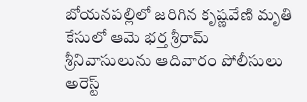బోయనపల్లిలో జరిగిన కృష్ణవేణి మృతి కేసులో ఆమె భర్త శ్రీరామ్ శ్రీనివాసులును ఆదివారం పోలీసులు అరెస్ట్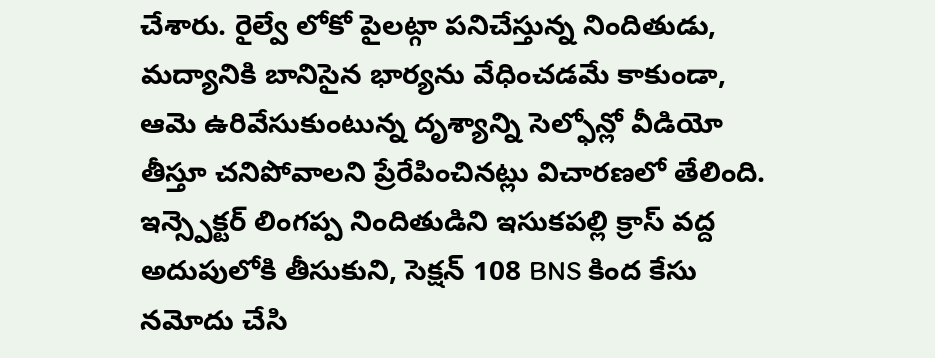చేశారు. రైల్వే లోకో పైలట్గా పనిచేస్తున్న నిందితుడు, మద్యానికి బానిసైన భార్యను వేధించడమే కాకుండా, ఆమె ఉరివేసుకుంటున్న దృశ్యాన్ని సెల్ఫోన్లో వీడియో తీస్తూ చనిపోవాలని ప్రేరేపించినట్లు విచారణలో తేలింది. ఇన్స్పెక్టర్ లింగప్ప నిందితుడిని ఇసుకపల్లి క్రాస్ వద్ద అదుపులోకి తీసుకుని, సెక్షన్ 108 BNS కింద కేసు నమోదు చేసి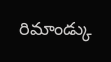రిమాండ్కు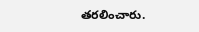తరలించారు.